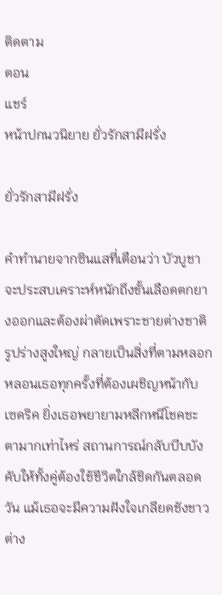ติดตาม
ตอน
แชร์
หน้าปกนวนิยาย ยั่วรักสามีฝรั่ง

ยั่วรักสามีฝรั่ง

คำทำนายจากซินแสที่เตือนว่า บัวบูชา จะประสบเคราะห์หนักถึงขั้นเลือดตกยางออกและต้องผ่าตัดเพราะชายต่างชาติรูปร่างสูงใหญ่ กลายเป็นสิ่งที่ตามหลอกหลอนเธอทุกครั้งที่ต้องเผชิญหน้ากับ เซดริค ยิ่งเธอพยายามหลีกหนีโชคชะตามากเท่าไหร่ สถานการณ์กลับบีบบังคับให้ทั้งคู่ต้องใช้ชีวิตใกล้ชิดกันตลอดวัน แม้เธอจะมีความฝังใจเกลียดชังชาวต่าง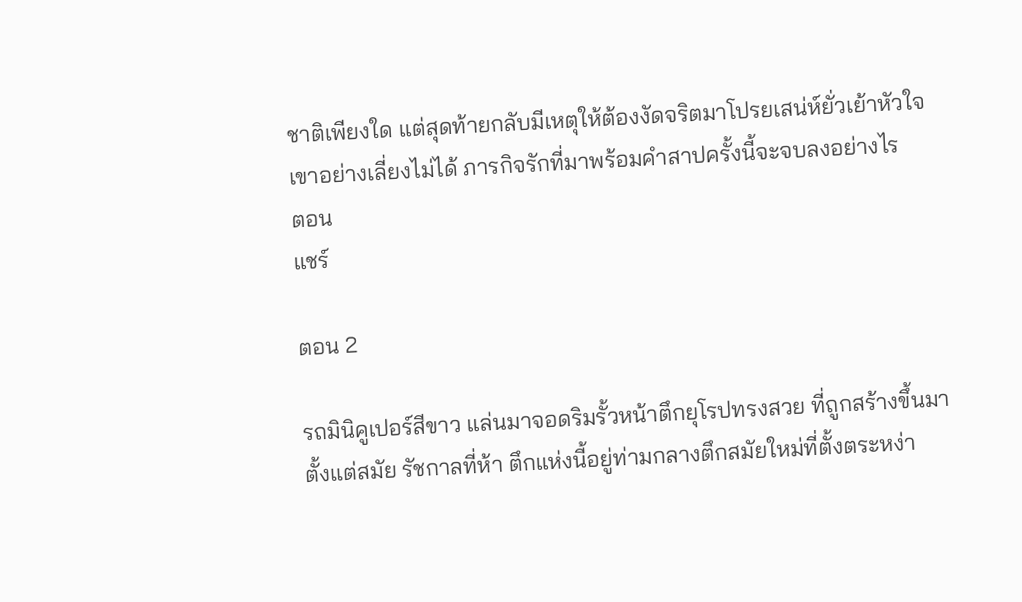ชาติเพียงใด แต่สุดท้ายกลับมีเหตุให้ต้องงัดจริตมาโปรยเสน่ห์ยั่วเย้าหัวใจเขาอย่างเลี่ยงไม่ได้ ภารกิจรักที่มาพร้อมคำสาปครั้งนี้จะจบลงอย่างไร
ตอน
แชร์

ตอน 2

รถมินิคูเปอร์สีขาว แล่นมาจอดริมรั้วหน้าตึกยุโรปทรงสวย ที่ถูกสร้างขึ้นมาตั้งแต่สมัย รัชกาลที่ห้า ตึกแห่งนี้อยู่ท่ามกลางตึกสมัยใหม่ที่ตั้งตระหง่า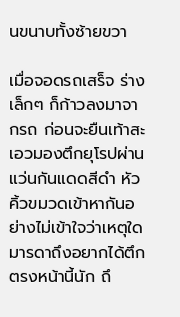นขนาบทั้งซ้ายขวา

เมื่อจอดรถเสร็จ ร่างเล็กๆ ก็ก้าวลงมาจากรถ ก่อนจะยืนเท้าสะเอวมองตึกยุโรปผ่านแว่นกันแดดสีดำ หัวคิ้วขมวดเข้าหากันอย่างไม่เข้าใจว่าเหตุใดมารดาถึงอยากได้ตึกตรงหน้านี้นัก ถึ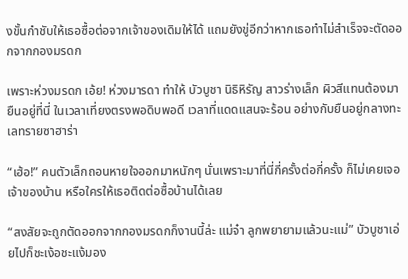งขั้นกำชับให้เธอซื้อต่อจากเจ้าของเดิมให้ได้ แถมยังขู่อีกว่าหากเธอทำไม่สำเร็จจะตัดออกจากกองมรดก

เพราะห่วงมรดก เอ้ย! ห่วงมารดา ทำให้ บัวบูชา นิธิหิรัญ สาวร่างเล็ก ผิวสีแทนต้องมายืนอยู่ที่นี่ ในเวลาเที่ยงตรงพอดิบพอดี เวลาที่แดดแสนจะร้อน อย่างกับยืนอยู่กลางทะเลทรายซาฮาร่า

“เฮ้อ!” คนตัวเล็กถอนหายใจออกมาหนักๆ นั่นเพราะมาที่นี่กี่ครั้งต่อกี่ครั้ง ก็ไม่เคยเจอเจ้าของบ้าน หรือใครให้เธอติดต่อซื้อบ้านได้เลย

“สงสัยจะถูกตัดออกจากกองมรดกก็งานนี้ล่ะ แม่จ๋า ลูกพยายามแล้วนะแม่” บัวบูชาเอ่ยไปก็ชะเง้อชะแง้มอง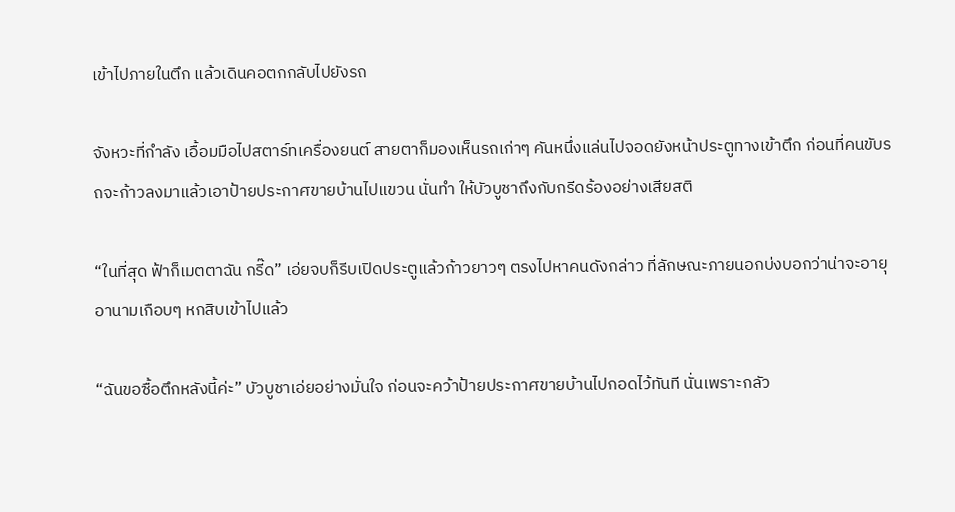เข้าไปภายในตึก แล้วเดินคอตกกลับไปยังรถ

จังหวะที่กำลัง เอื้อมมือไปสตาร์ทเครื่องยนต์ สายตาก็มองเห็นรถเก่าๆ คันหนึ่งแล่นไปจอดยังหน้าประตูทางเข้าตึก ก่อนที่คนขับรถจะก้าวลงมาแล้วเอาป้ายประกาศขายบ้านไปแขวน นั่นทำ ให้บัวบูชาถึงกับกรีดร้องอย่างเสียสติ

“ในที่สุด ฟ้าก็เมตตาฉัน กรี๊ด” เอ่ยจบก็รีบเปิดประตูแล้วก้าวยาวๆ ตรงไปหาคนดังกล่าว ที่ลักษณะภายนอกบ่งบอกว่าน่าจะอายุอานามเกือบๆ หกสิบเข้าไปแล้ว

“ฉันขอซื้อตึกหลังนี้ค่ะ” บัวบูชาเอ่ยอย่างมั่นใจ ก่อนจะคว้าป้ายประกาศขายบ้านไปกอดไว้ทันที นั่นเพราะกลัว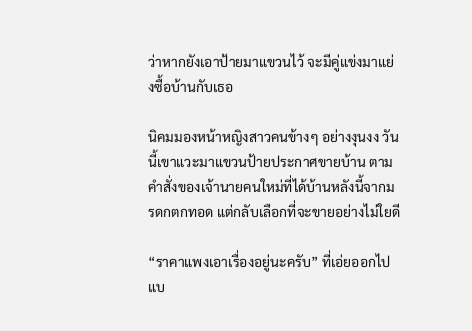ว่าหากยังเอาป้ายมาแขวนไว้ จะมีคู่แข่งมาแย่งซื้อบ้านกับเธอ

นิคมมองหน้าหญิงสาวคนข้างๆ อย่างงุนงง วันนี้เขาแวะมาแขวนป้ายประกาศขายบ้าน ตามคำสั่งของเจ้านายคนใหม่ที่ได้บ้านหลังนี้จากมรดกตกทอด แต่กลับเลือกที่จะขายอย่างไม่ใยดี

“ราคาแพงเอาเรื่องอยู่นะครับ” ที่เอ่ยออกไปแบ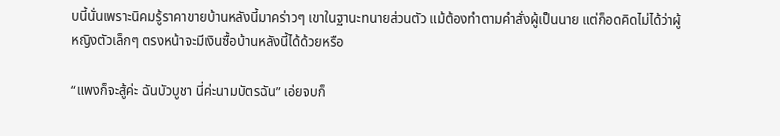บนี้นั่นเพราะนิคมรู้ราคาขายบ้านหลังนี้มาคร่าวๆ เขาในฐานะทนายส่วนตัว แม้ต้องทำตามคำสั่งผู้เป็นนาย แต่ก็อดคิดไม่ได้ว่าผู้หญิงตัวเล็กๆ ตรงหน้าจะมีเงินซื้อบ้านหลังนี้ได้ด้วยหรือ

“แพงก็จะสู้ค่ะ ฉันบัวบูชา นี่ค่ะนามบัตรฉัน” เอ่ยจบก็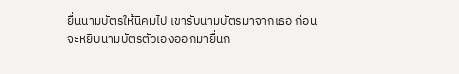ยื่นนามบัตรให้นิคมไป เขารับนามบัตรมาจากเธอ ก่อนจะหยิบนามบัตรตัวเองออกมายื่นก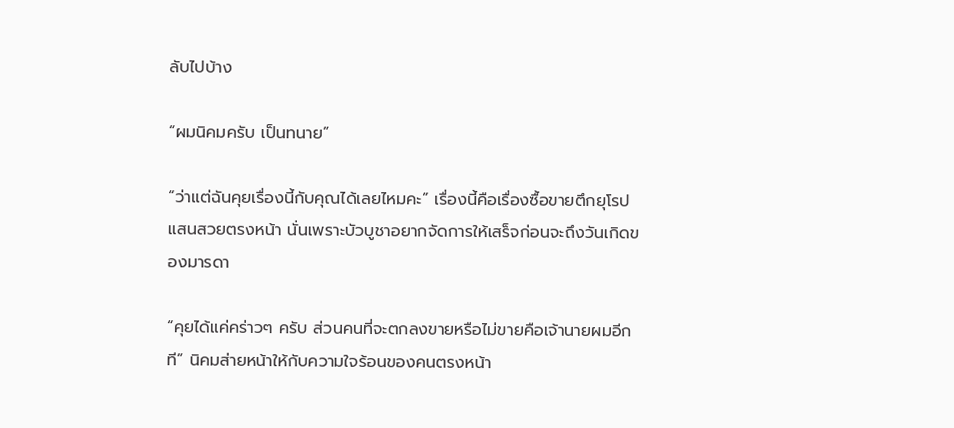ลับไปบ้าง

“ผมนิคมครับ เป็นทนาย”

“ว่าแต่ฉันคุยเรื่องนี้กับคุณได้เลยไหมคะ” เรื่องนี้คือเรื่องซื้อขายตึกยุโรปแสนสวยตรงหน้า นั่นเพราะบัวบูชาอยากจัดการให้เสร็จก่อนจะถึงวันเกิดของมารดา

“คุยได้แค่คร่าวๆ ครับ ส่วนคนที่จะตกลงขายหรือไม่ขายคือเจ้านายผมอีกที” นิคมส่ายหน้าให้กับความใจร้อนของคนตรงหน้า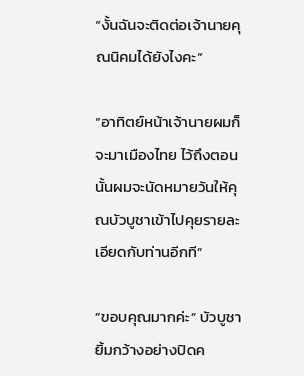“งั้นฉันจะติดต่อเจ้านายคุณนิคมได้ยังไงคะ”

“อาทิตย์หน้าเจ้านายผมก็จะมาเมืองไทย ไว้ถึงตอนนั้นผมจะนัดหมายวันให้คุณบัวบูชาเข้าไปคุยรายละเอียดกับท่านอีกที”

“ขอบคุณมากค่ะ” บัวบูชายิ้มกว้างอย่างปิดค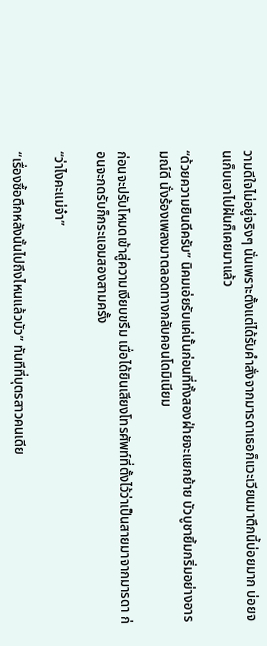วามดีใจไม่อยู่จริงๆ นั่นเพราะตั้งแต่ได้รับคำสั่งจากมารดาเธอก็แวะเวียนมาตึกนี้บ่อยมาก บ่อยจนเก็บเอาไปฝันก็เคยมาแล้ว

“ด้วยความยินดีครับ” นิคมเอ่ยรับแค่นั้นก่อนที่ทั้งสองฝ่ายจะแยกย้าย บัวบูชายิ้มกริ่มอย่างอารมณ์ดี นั่งร้องเพลงมาตลอดทางกลับคอนโดมิเนียม

ก่อนจะปรับโหมดเข้าสู่ความเงียบขรึม เมื่อได้ยินเสียงโทรศัพท์ที่ตั้งไว้ว่าเป็นสายมาจากมารดา ก่อนจะกดรับก็กระแอมสองสามครั้ง

“ว่าไงคะแม่จ๋า”

“เรื่องซื้อตึกหลังนั้นไปถึงไหนแล้วบัว” ทันทีที่บุตรสาวคนเดีย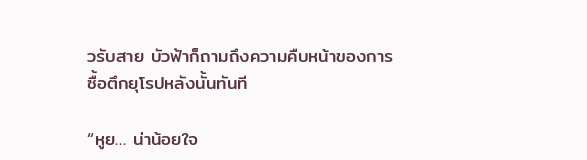วรับสาย บัวฟ้าก็ถามถึงความคืบหน้าของการซื้อตึกยุโรปหลังนั้นทันที

“หูย… น่าน้อยใจ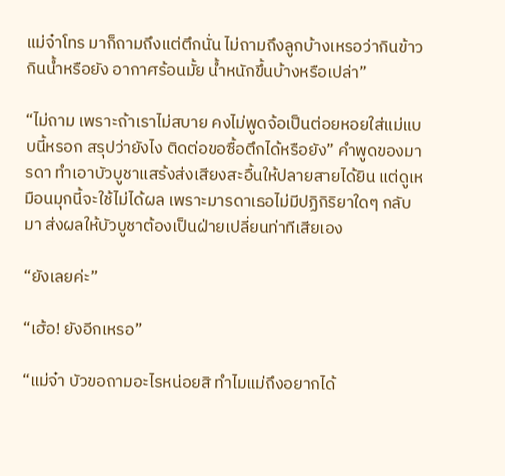แม่จ๋าโทร มาก็ถามถึงแต่ตึกนั่น ไม่ถามถึงลูกบ้างเหรอว่ากินข้าว กินน้ำหรือยัง อากาศร้อนมั้ย น้ำหนักขึ้นบ้างหรือเปล่า”

“ไม่ถาม เพราะถ้าเราไม่สบาย คงไม่พูดจ้อเป็นต่อยหอยใส่แม่แบบนี้หรอก สรุปว่ายังไง ติดต่อขอซื้อตึกได้หรือยัง” คำพูดของมารดา ทำเอาบัวบูชาแสร้งส่งเสียงสะอื้นให้ปลายสายได้ยิน แต่ดูเหมือนมุกนี้จะใช้ไม่ได้ผล เพราะมารดาเธอไม่มีปฏิกิริยาใดๆ กลับมา ส่งผลให้บัวบูชาต้องเป็นฝ่ายเปลี่ยนท่าทีเสียเอง

“ยังเลยค่ะ”

“เฮ้อ! ยังอีกเหรอ”

“แม่จ๋า บัวขอถามอะไรหน่อยสิ ทำไมแม่ถึงอยากได้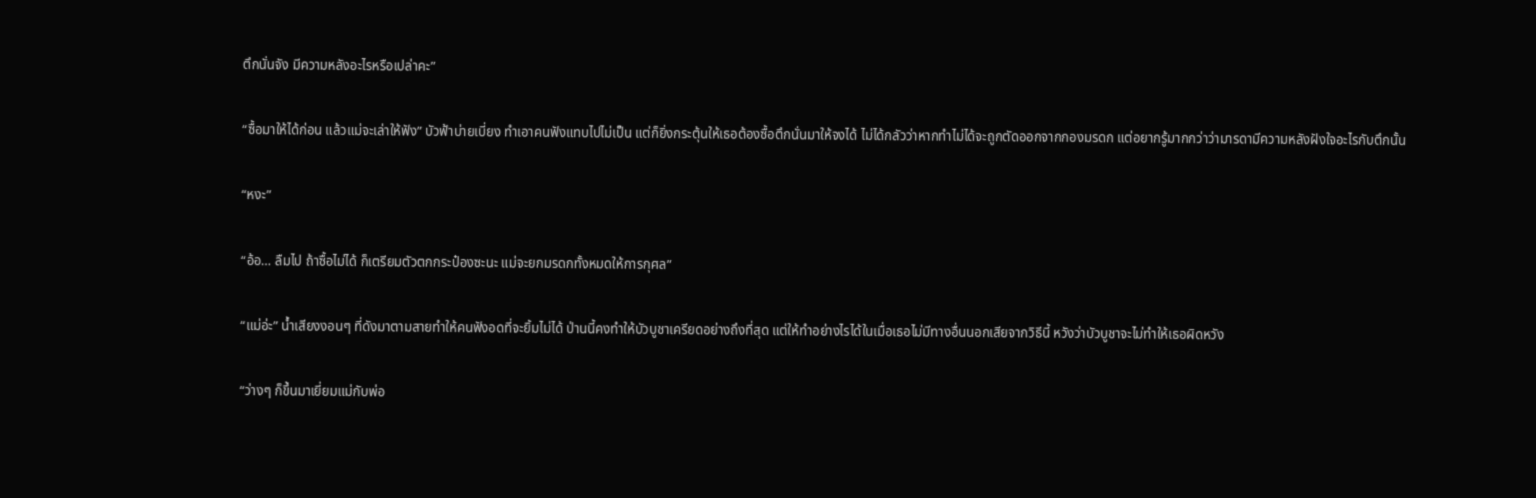ตึกนั่นจัง มีความหลังอะไรหรือเปล่าคะ”

“ซื้อมาให้ได้ก่อน แล้วแม่จะเล่าให้ฟัง” บัวฟ้าบ่ายเบี่ยง ทำเอาคนฟังแทบไปไม่เป็น แต่ก็ยิ่งกระตุ้นให้เธอต้องซื้อตึกนั่นมาให้จงได้ ไม่ได้กลัวว่าหากทำไม่ได้จะถูกตัดออกจากกองมรดก แต่อยากรู้มากกว่าว่ามารดามีความหลังฝังใจอะไรกับตึกนั้น

“หงะ”

“อ้อ… ลืมไป ถ้าซื้อไม่ได้ ก็เตรียมตัวตกกระป๋องซะนะ แม่จะยกมรดกทั้งหมดให้การกุศล”

“แม่อ่ะ” น้ำเสียงงอนๆ ที่ดังมาตามสายทำให้คนฟังอดที่จะยิ้มไม่ได้ ป่านนี้คงทำให้บัวบูชาเครียดอย่างถึงที่สุด แต่ให้ทำอย่างไรได้ในเมื่อเธอไม่มีทางอื่นนอกเสียจากวิธีนี้ หวังว่าบัวบูชาจะไม่ทำให้เธอผิดหวัง

“ว่างๆ ก็ขึ้นมาเยี่ยมแม่กับพ่อ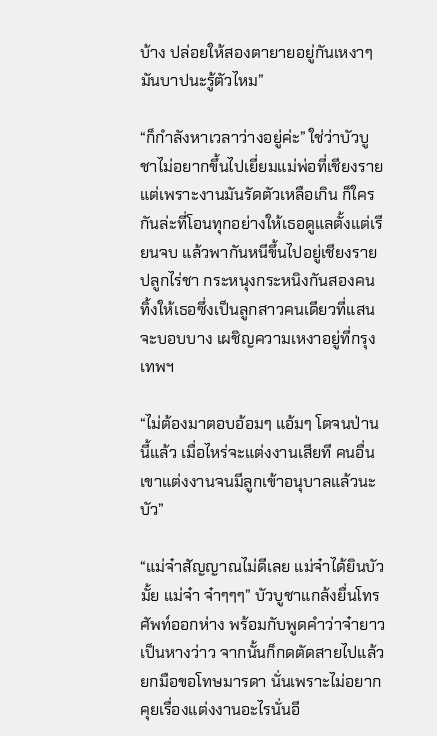บ้าง ปล่อยให้สองตายายอยู่กันเหงาๆ มันบาปนะรู้ตัวไหม”

“ก็กำลังหาเวลาว่างอยู่ค่ะ” ใช่ว่าบัวบูชาไม่อยากขึ้นไปเยี่ยมแม่พ่อที่เชียงราย แต่เพราะงานมันรัดตัวเหลือเกิน ก็ใครกันล่ะที่โอนทุกอย่างให้เธอดูแลตั้งแต่เรียนจบ แล้วพากันหนีขึ้นไปอยู่เชียงรายปลูกไร่ชา กระหนุงกระหนิงกันสองคน ทิ้งให้เธอซึ่งเป็นลูกสาวคนเดียวที่แสนจะบอบบาง เผชิญความเหงาอยู่ที่กรุงเทพฯ

“ไม่ต้องมาตอบอ้อมๆ แอ้มๆ โตจนป่านนี้แล้ว เมื่อไหร่จะแต่งงานเสียที คนอื่นเขาแต่งงานจนมีลูกเข้าอนุบาลแล้วนะบัว”

“แม่จ๋าสัญญาณไม่ดีเลย แม่จ๋าได้ยินบัวมั้ย แม่จ๋า จ๋าๆๆๆ” บัวบูชาแกล้งยื่นโทรศัพท์ออกห่าง พร้อมกับพูดคำว่าจ๋ายาวเป็นหางว่าว จากนั้นก็กดตัดสายไปแล้วยกมือขอโทษมารดา นั่นเพราะไม่อยากคุยเรื่องแต่งงานอะไรนั่นอี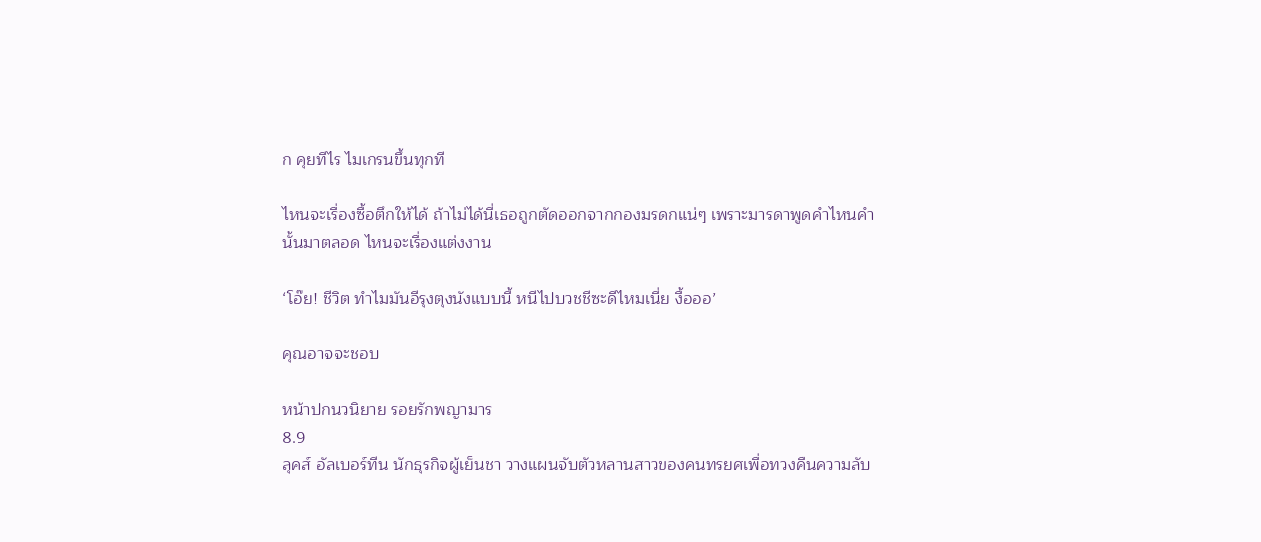ก คุยทีไร ไมเกรนขึ้นทุกที

ไหนจะเรื่องซื้อตึกให้ได้ ถ้าไม่ได้นี่เธอถูกตัดออกจากกองมรดกแน่ๆ เพราะมารดาพูดคำไหนคำนั้นมาตลอด ไหนจะเรื่องแต่งงาน

‘โอ๊ย! ชีวิต ทำไมมันอีรุงตุงนังแบบนี้ หนีไปบวชชีซะดีไหมเนี่ย งื้อออ’

คุณอาจจะชอบ

หน้าปกนวนิยาย รอยรักพญามาร
8.9
ลุคส์ อัลเบอร์ทีน นักธุรกิจผู้เย็นชา วางแผนจับตัวหลานสาวของคนทรยศเพื่อทวงคืนความลับ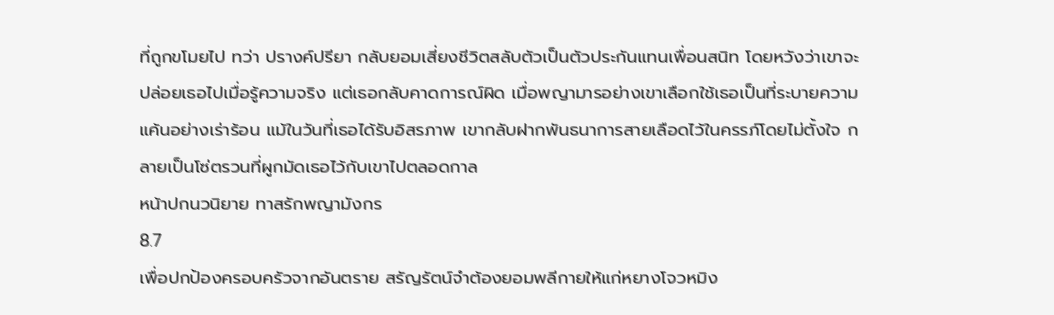ที่ถูกขโมยไป ทว่า ปรางค์ปรียา กลับยอมเสี่ยงชีวิตสลับตัวเป็นตัวประกันแทนเพื่อนสนิท โดยหวังว่าเขาจะปล่อยเธอไปเมื่อรู้ความจริง แต่เธอกลับคาดการณ์ผิด เมื่อพญามารอย่างเขาเลือกใช้เธอเป็นที่ระบายความแค้นอย่างเร่าร้อน แม้ในวันที่เธอได้รับอิสรภาพ เขากลับฝากพันธนาการสายเลือดไว้ในครรภ์โดยไม่ตั้งใจ กลายเป็นโซ่ตรวนที่ผูกมัดเธอไว้กับเขาไปตลอดกาล
หน้าปกนวนิยาย ทาสรักพญามังกร
8.7
เพื่อปกป้องครอบครัวจากอันตราย สรัญรัตน์จำต้องยอมพลีกายให้แก่หยางโจวหมิง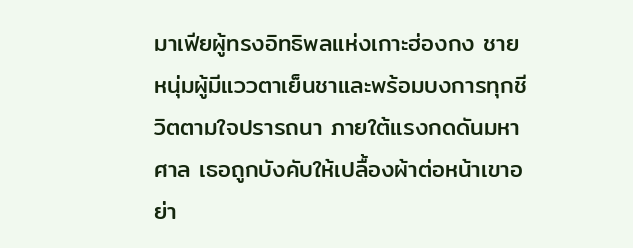มาเฟียผู้ทรงอิทธิพลแห่งเกาะฮ่องกง ชายหนุ่มผู้มีแววตาเย็นชาและพร้อมบงการทุกชีวิตตามใจปรารถนา ภายใต้แรงกดดันมหาศาล เธอถูกบังคับให้เปลื้องผ้าต่อหน้าเขาอย่า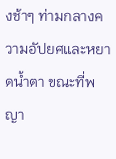งช้าๆ ท่ามกลางความอัปยศและหยาดน้ำตา ขณะที่พญา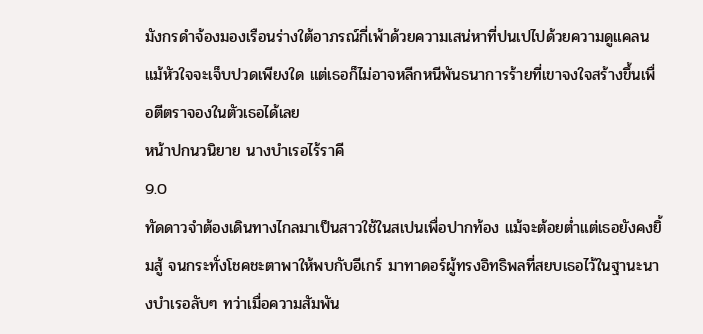มังกรดำจ้องมองเรือนร่างใต้อาภรณ์กี่เพ้าด้วยความเสน่หาที่ปนเปไปด้วยความดูแคลน แม้หัวใจจะเจ็บปวดเพียงใด แต่เธอก็ไม่อาจหลีกหนีพันธนาการร้ายที่เขาจงใจสร้างขึ้นเพื่อตีตราจองในตัวเธอได้เลย
หน้าปกนวนิยาย นางบำเรอไร้ราคี
9.0
ทัดดาวจำต้องเดินทางไกลมาเป็นสาวใช้ในสเปนเพื่อปากท้อง แม้จะต้อยต่ำแต่เธอยังคงยิ้มสู้ จนกระทั่งโชคชะตาพาให้พบกับอีเกร์ มาทาดอร์ผู้ทรงอิทธิพลที่สยบเธอไว้ในฐานะนางบำเรอลับๆ ทว่าเมื่อความสัมพัน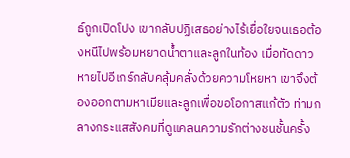ธ์ถูกเปิดโปง เขากลับปฏิเสธอย่างไร้เยื่อใยจนเธอต้องหนีไปพร้อมหยาดน้ำตาและลูกในท้อง เมื่อทัดดาวหายไปอีเกร์กลับคลุ้มคลั่งด้วยความโหยหา เขาจึงต้องออกตามหาเมียและลูกเพื่อขอโอกาสแก้ตัว ท่ามกลางกระแสสังคมที่ดูแคลนความรักต่างชนชั้นครั้ง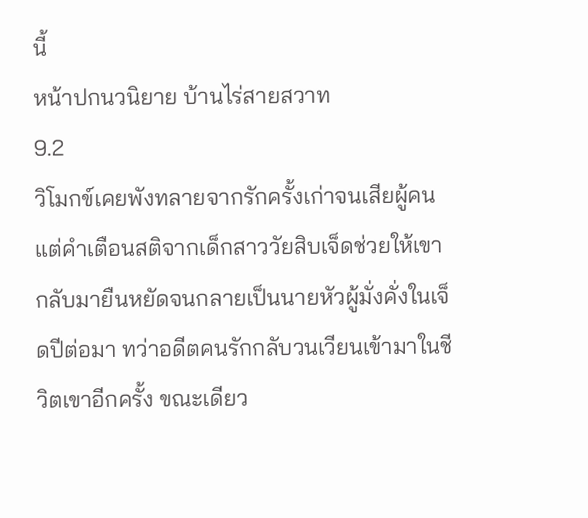นี้
หน้าปกนวนิยาย บ้านไร่สายสวาท
9.2
วิโมกข์เคยพังทลายจากรักครั้งเก่าจนเสียผู้คน แต่คำเตือนสติจากเด็กสาววัยสิบเจ็ดช่วยให้เขากลับมายืนหยัดจนกลายเป็นนายหัวผู้มั่งคั่งในเจ็ดปีต่อมา ทว่าอดีตคนรักกลับวนเวียนเข้ามาในชีวิตเขาอีกครั้ง ขณะเดียว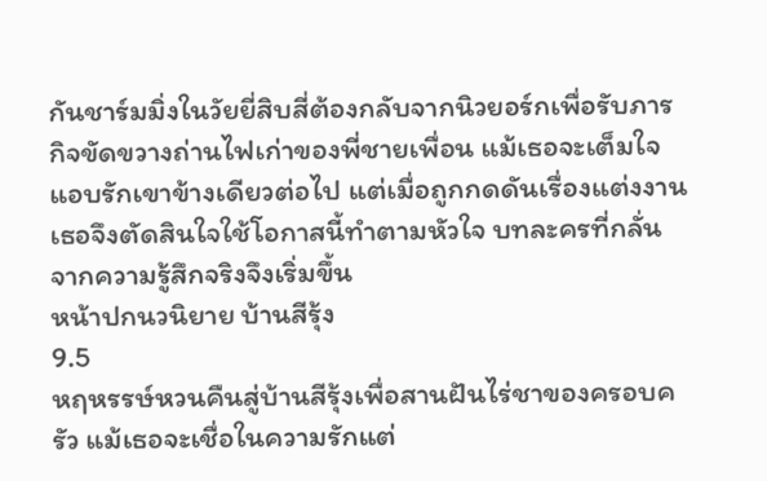กันชาร์มมิ่งในวัยยี่สิบสี่ต้องกลับจากนิวยอร์กเพื่อรับภารกิจขัดขวางถ่านไฟเก่าของพี่ชายเพื่อน แม้เธอจะเต็มใจแอบรักเขาข้างเดียวต่อไป แต่เมื่อถูกกดดันเรื่องแต่งงาน เธอจึงตัดสินใจใช้โอกาสนี้ทำตามหัวใจ บทละครที่กลั่นจากความรู้สึกจริงจึงเริ่มขึ้น
หน้าปกนวนิยาย บ้านสีรุ้ง
9.5
หฤหรรษ์หวนคืนสู่บ้านสีรุ้งเพื่อสานฝันไร่ชาของครอบครัว แม้เธอจะเชื่อในความรักแต่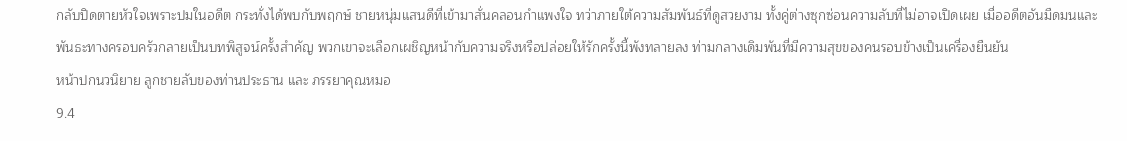กลับปิดตายหัวใจเพราะปมในอดีต กระทั่งได้พบกับพฤกษ์ ชายหนุ่มแสนดีที่เข้ามาสั่นคลอนกำแพงใจ ทว่าภายใต้ความสัมพันธ์ที่ดูสวยงาม ทั้งคู่ต่างซุกซ่อนความลับที่ไม่อาจเปิดเผย เมื่ออดีตอันมืดมนและพันธะทางครอบครัวกลายเป็นบทพิสูจน์ครั้งสำคัญ พวกเขาจะเลือกเผชิญหน้ากับความจริงหรือปล่อยให้รักครั้งนี้พังทลายลง ท่ามกลางเดิมพันที่มีความสุขของคนรอบข้างเป็นเครื่องยืนยัน
หน้าปกนวนิยาย ลูกชายลับของท่านประธาน และ ภรรยาคุณหมอ
9.4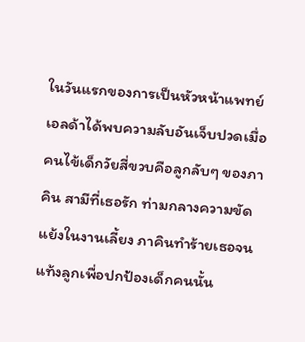ในวันแรกของการเป็นหัวหน้าแพทย์ เอลด้าได้พบความลับอันเจ็บปวดเมื่อคนไข้เด็กวัยสี่ขวบคือลูกลับๆ ของภาคิน สามีที่เธอรัก ท่ามกลางความขัดแย้งในงานเลี้ยง ภาคินทำร้ายเธอจนแท้งลูกเพื่อปกป้องเด็กคนนั้น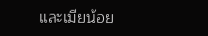และเมียน้อย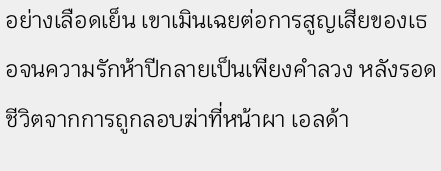อย่างเลือดเย็น เขาเมินเฉยต่อการสูญเสียของเธอจนความรักห้าปีกลายเป็นเพียงคำลวง หลังรอดชีวิตจากการถูกลอบฆ่าที่หน้าผา เอลด้า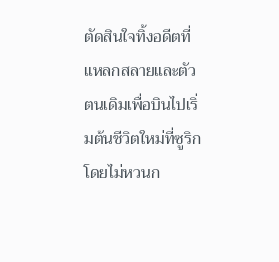ตัดสินใจทิ้งอดีตที่แหลกสลายและตัวตนเดิมเพื่อบินไปเริ่มต้นชีวิตใหม่ที่ซูริกโดยไม่หวนก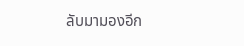ลับมามองอีก